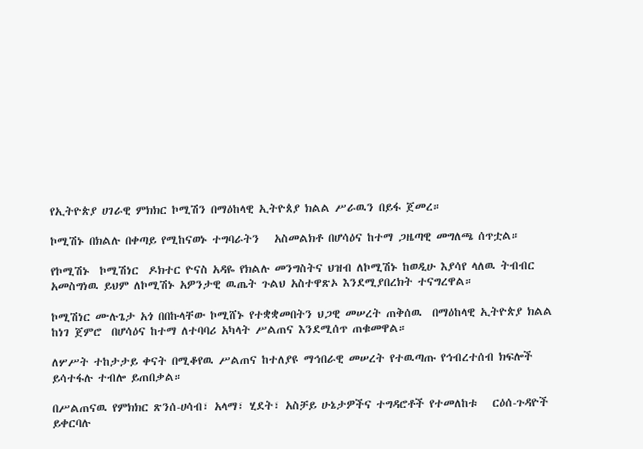የኢትዮጵያ ሀገራዊ ምክክር ኮሚሽን በማዕከላዊ ኢትዮጰያ ክልል ሥራዉን በይፋ ጀመረ።

ኮሚሽኑ በክልሉ በቀጣይ የሚከናወኑ ተግባራትን   አስመልክቶ በሆሳዕና ከተማ ጋዜጣዊ መግለጫ ሰጥቷል።

የኮሚሽኑ  ኮሚሽነር  ዶክተር ዮናስ አዳዬ የክልሉ መንግስትና ህዝብ ለኮሚሽኑ ከወዲሁ እያሳየ ላለዉ ትብብር አመስግነዉ ይህም ለኮሚሽኑ አዎንታዊ ዉጤት ጉልህ አስተዋጽኦ እንደሚያበረክት ተናግረዋል።

ኮሚሽነር ሙሉጌታ አጎ በበኩላቸው ኮሚሸኑ የተቋቋመበትን ህጋዊ መሠረት ጠቅሰዉ  በማዕከላዊ ኢትዮጵያ ክልል ከነገ ጀምሮ  በሆሳዕና ከተማ ለተባባሪ አካላት ሥልጠና እንደሚሰጥ ጠቁመዋል።

ለሦሥት ተከታታይ ቀናት በሚቆየዉ ሥልጠና ከተለያዩ ማኅበራዊ መሠረት የተዉጣጡ የኅብረተሰብ ክፍሎች ይሳተፋሉ ተብሎ ይጠበቃል።

በሥልጠናዉ የምክክር ጽንሰ-ሀሳብ፣ አላማ፣ ሂደት፣ አስቻይ ሁኔታዎችና ተግዳሮቶች የተመለከቱ   ርዕሰ-ጉዳዮች ይቀርባሉ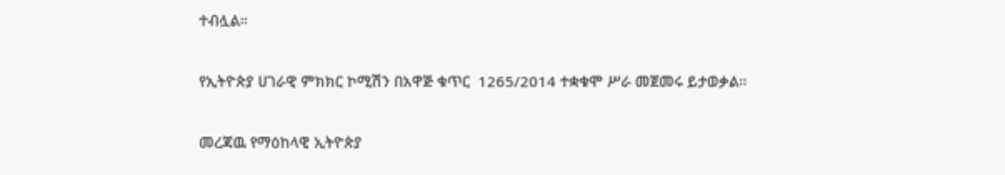ተብሏል።

የኢትዮጵያ ሀገራዊ ምክክር ኮሚሽን በአዋጅ ቁጥር  1265/2014 ተቋቁሞ ሥራ መጀመሩ ይታወቃል።

መረጃዉ የማዕከላዊ ኢትዮጵያ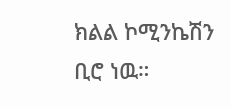ክልል ኮሚንኬሽን ቢሮ ነዉ።